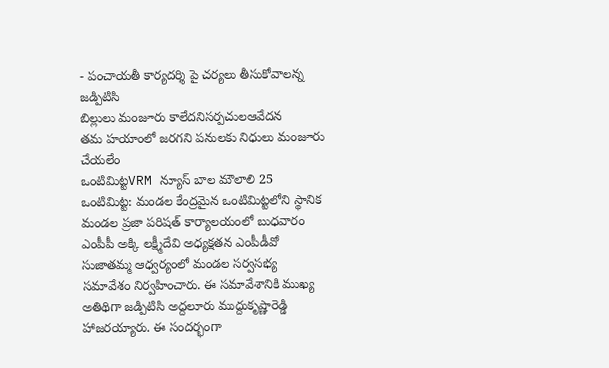- పంచాయతీ కార్యదర్శి పై చర్యలు తీసుకోవాలన్న జడ్పిటిసి
బిల్లులు మంజూరు కాలేదనిసర్పచులఆవేదన
తమ హయాంలో జరగని పనులకు నిధులు మంజూరు చేయలేం
ఒంటిమిట్టVRM న్యూస్ బాల మౌలాలి 25
ఒంటిమిట్ట: మండల కేంద్రమైన ఒంటిమిట్టలోని స్థానిక మండల ప్రజా పరిషత్ కార్యాలయంలో బుధవారం ఎంపీపీ అక్కి లక్ష్మీదేవి అధ్యక్షతన ఎంపీడీవో సుజాతమ్మ ఆధ్వర్యంలో మండల సర్వసభ్య సమావేశం నిర్వహించారు. ఈ సమావేశానికి ముఖ్య అతిథిగా జడ్పిటిసి అద్దలూరు ముద్దుకృష్ణారెడ్డి హాజరయ్యారు. ఈ సందర్భంగా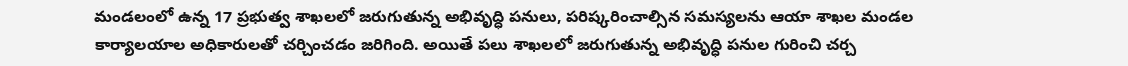మండలంలో ఉన్న 17 ప్రభుత్వ శాఖలలో జరుగుతున్న అభివృద్ధి పనులు, పరిష్కరించాల్సిన సమస్యలను ఆయా శాఖల మండల కార్యాలయాల అధికారులతో చర్చించడం జరిగింది. అయితే పలు శాఖలలో జరుగుతున్న అభివృద్ధి పనుల గురించి చర్చ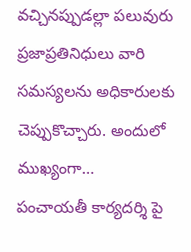వచ్చినప్పుడల్లా పలువురు ప్రజాప్రతినిధులు వారి సమస్యలను అధికారులకు చెప్పుకొచ్చారు. అందులో ముఖ్యంగా…
పంచాయతీ కార్యదర్శి పై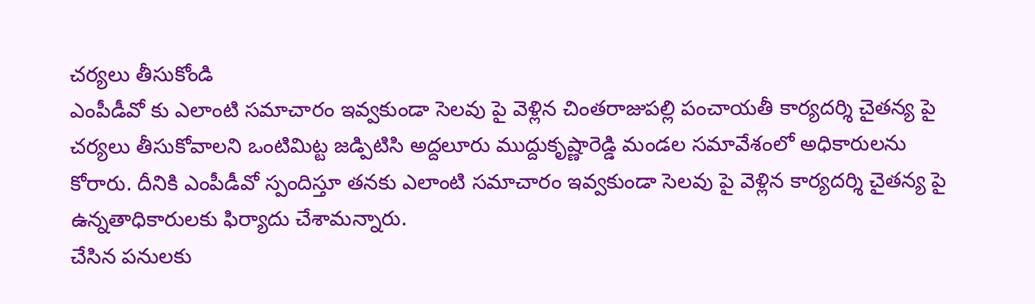చర్యలు తీసుకోండి
ఎంపీడీవో కు ఎలాంటి సమాచారం ఇవ్వకుండా సెలవు పై వెళ్లిన చింతరాజుపల్లి పంచాయతీ కార్యదర్శి చైతన్య పై చర్యలు తీసుకోవాలని ఒంటిమిట్ట జడ్పిటిసి అద్దలూరు ముద్దుకృష్ణారెడ్డి మండల సమావేశంలో అధికారులను కోరారు. దీనికి ఎంపీడీవో స్పందిస్తూ తనకు ఎలాంటి సమాచారం ఇవ్వకుండా సెలవు పై వెళ్లిన కార్యదర్శి చైతన్య పై ఉన్నతాధికారులకు ఫిర్యాదు చేశామన్నారు.
చేసిన పనులకు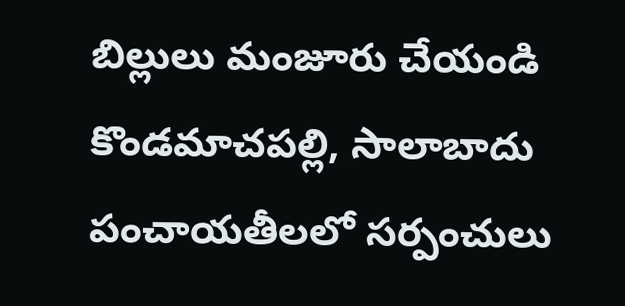బిల్లులు మంజూరు చేయండి
కొండమాచపల్లి, సాలాబాదు పంచాయతీలలో సర్పంచులు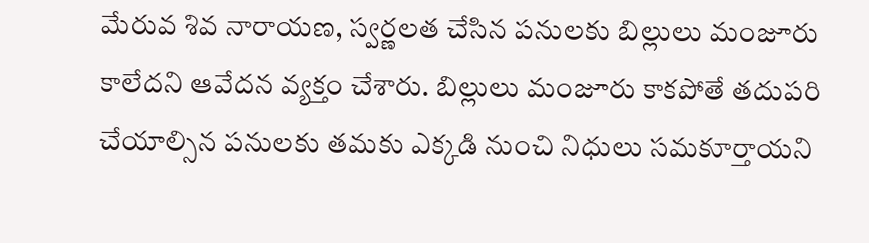మేరువ శివ నారాయణ, స్వర్ణలత చేసిన పనులకు బిల్లులు మంజూరు కాలేదని ఆవేదన వ్యక్తం చేశారు. బిల్లులు మంజూరు కాకపోతే తదుపరి చేయాల్సిన పనులకు తమకు ఎక్కడి నుంచి నిధులు సమకూర్తాయని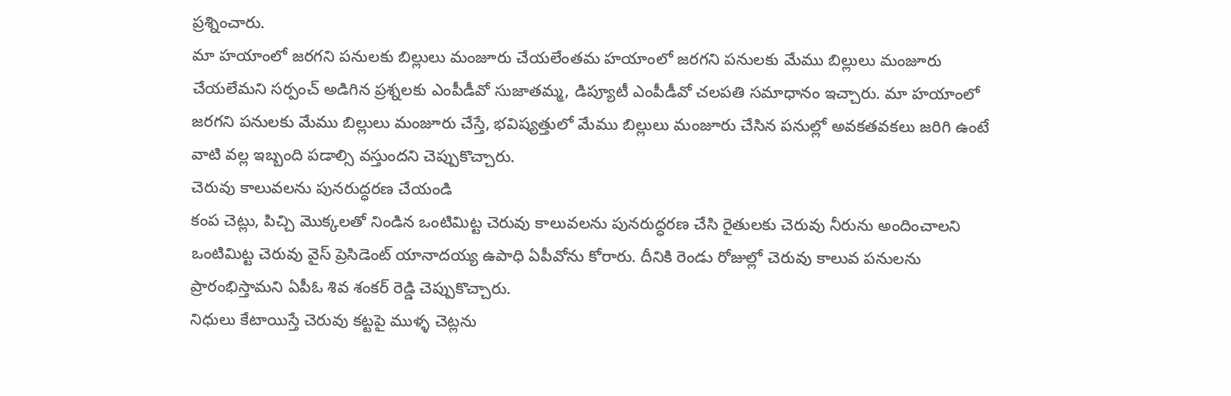ప్రశ్నించారు.
మా హయాంలో జరగని పనులకు బిల్లులు మంజూరు చేయలేంతమ హయాంలో జరగని పనులకు మేము బిల్లులు మంజూరు చేయలేమని సర్పంచ్ అడిగిన ప్రశ్నలకు ఎంపీడీవో సుజాతమ్మ, డిప్యూటీ ఎంపీడీవో చలపతి సమాధానం ఇచ్చారు. మా హయాంలో జరగని పనులకు మేము బిల్లులు మంజూరు చేస్తే, భవిష్యత్తులో మేము బిల్లులు మంజూరు చేసిన పనుల్లో అవకతవకలు జరిగి ఉంటే వాటి వల్ల ఇబ్బంది పడాల్సి వస్తుందని చెప్పుకొచ్చారు.
చెరువు కాలువలను పునరుద్ధరణ చేయండి
కంప చెట్లు, పిచ్చి మొక్కలతో నిండిన ఒంటిమిట్ట చెరువు కాలువలను పునరుద్ధరణ చేసి రైతులకు చెరువు నీరును అందించాలని ఒంటిమిట్ట చెరువు వైస్ ప్రెసిడెంట్ యానాదయ్య ఉపాధి ఏపీవోను కోరారు. దీనికి రెండు రోజుల్లో చెరువు కాలువ పనులను ప్రారంభిస్తామని ఏపీఓ శివ శంకర్ రెడ్డి చెప్పుకొచ్చారు.
నిధులు కేటాయిస్తే చెరువు కట్టపై ముళ్ళ చెట్లను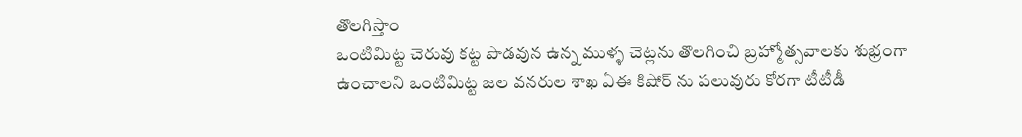తొలగిస్తాం
ఒంటిమిట్ట చెరువు కట్ట పొడవున ఉన్న ముళ్ళ చెట్లను తొలగించి బ్రహ్మోత్సవాలకు శుభ్రంగా ఉంచాలని ఒంటిమిట్ట జల వనరుల శాఖ ఏఈ కిషోర్ ను పలువురు కోరగా టీటీడీ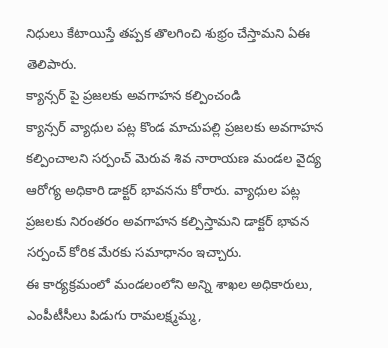నిధులు కేటాయిస్తే తప్పక తొలగించి శుభ్రం చేస్తామని ఏఈ తెలిపారు.
క్యాన్సర్ పై ప్రజలకు అవగాహన కల్పించండి
క్యాన్సర్ వ్యాధుల పట్ల కొండ మాచుపల్లి ప్రజలకు అవగాహన కల్పించాలని సర్పంచ్ మెరువ శివ నారాయణ మండల వైద్య ఆరోగ్య అధికారి డాక్టర్ భావనను కోరారు. వ్యాధుల పట్ల ప్రజలకు నిరంతరం అవగాహన కల్పిస్తామని డాక్టర్ భావన సర్పంచ్ కోరిక మేరకు సమాధానం ఇచ్చారు.
ఈ కార్యక్రమంలో మండలంలోని అన్ని శాఖల అధికారులు, ఎంపీటీసీలు పిడుగు రామలక్ష్మమ్మ,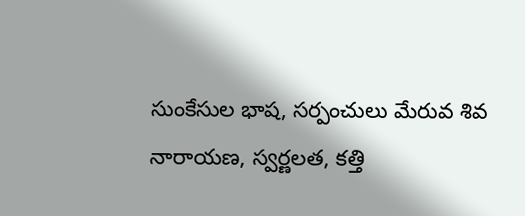సుంకేసుల భాష, సర్పంచులు మేరువ శివ నారాయణ, స్వర్ణలత, కత్తి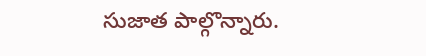సుజాత పాల్గొన్నారు.